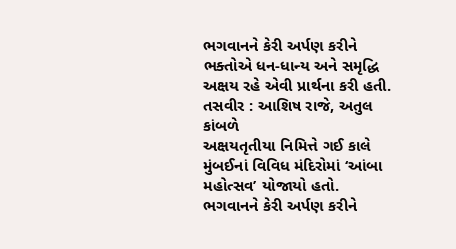ભગવાનને કેરી અર્પણ કરીને ભક્તોએ ધન-ધાન્ય અને સમૃદ્ધિ અક્ષય રહે એવી પ્રાર્થના કરી હતી.
તસવીર : આશિષ રાજે, અતુલ કાંબળે
અક્ષયતૃતીયા નિમિત્તે ગઈ કાલે મુંબઈનાં વિવિધ મંદિરોમાં ‘આંબા મહોત્સવ’ યોજાયો હતો. ભગવાનને કેરી અર્પણ કરીને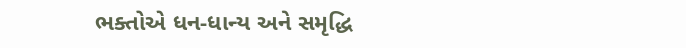ભક્તોએ ધન-ધાન્ય અને સમૃદ્ધિ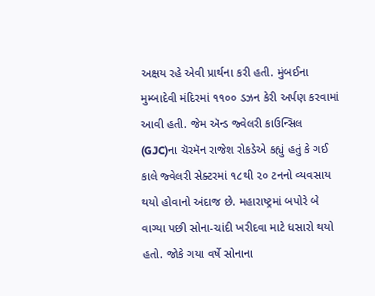અક્ષય રહે એવી પ્રાર્થના કરી હતી. મુંબઈના મુમ્બાદેવી મંદિરમાં ૧૧૦૦ ડઝન કેરી અર્પણ કરવામાં આવી હતી. જેમ ઍન્ડ જ્વેલરી કાઉન્સિલ (GJC)ના ચૅરમૅન રાજેશ રોકડેએ કહ્યું હતું કે ગઈ કાલે જ્વેલરી સેક્ટરમાં ૧૮થી ૨૦ ટનનો વ્યવસાય થયો હોવાનો અંદાજ છે. મહારાષ્ટ્રમાં બપોરે બે વાગ્યા પછી સોના-ચાંદી ખરીદવા માટે ધસારો થયો હતો. જોકે ગયા વર્ષે સોનાના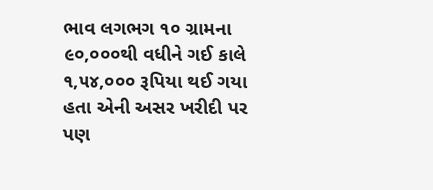ભાવ લગભગ ૧૦ ગ્રામના ૯૦,૦૦૦થી વધીને ગઈ કાલે ૧,૫૪,૦૦૦ રૂપિયા થઈ ગયા હતા એની અસર ખરીદી પર પણ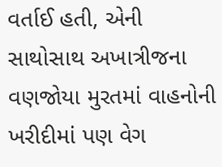વર્તાઈ હતી, એની સાથોસાથ અખાત્રીજના વણજોયા મુરતમાં વાહનોની ખરીદીમાં પણ વેગ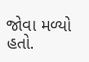જોવા મળ્યો હતો.